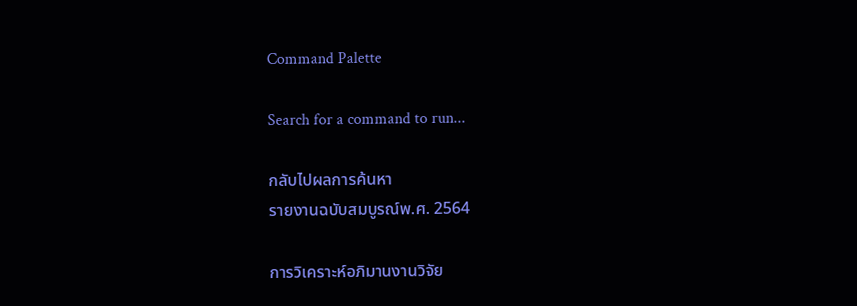Command Palette

Search for a command to run...

กลับไปผลการค้นหา
รายงานฉบับสมบูรณ์พ.ศ. 2564

การวิเคราะห์อภิมานงานวิจัย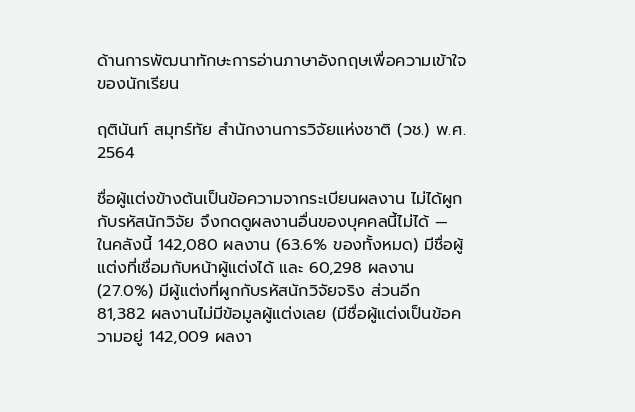ด้านการพัฒนาทักษะการอ่านภาษาอังกฤษเพื่อความเข้าใจของนักเรียน

ฤตินันท์ สมุทร์ทัย สำนักงานการวิจัยแห่งชาติ (วช.) พ.ศ. 2564

ชื่อผู้แต่งข้างต้นเป็นข้อความจากระเบียนผลงาน ไม่ได้ผูกกับรหัสนักวิจัย จึงกดดูผลงานอื่นของบุคคลนี้ไม่ได้ — ในคลังนี้ 142,080 ผลงาน (63.6% ของทั้งหมด) มีชื่อผู้แต่งที่เชื่อมกับหน้าผู้แต่งได้ และ 60,298 ผลงาน (27.0%) มีผู้แต่งที่ผูกกับรหัสนักวิจัยจริง ส่วนอีก 81,382 ผลงานไม่มีข้อมูลผู้แต่งเลย (มีชื่อผู้แต่งเป็นข้อความอยู่ 142,009 ผลงา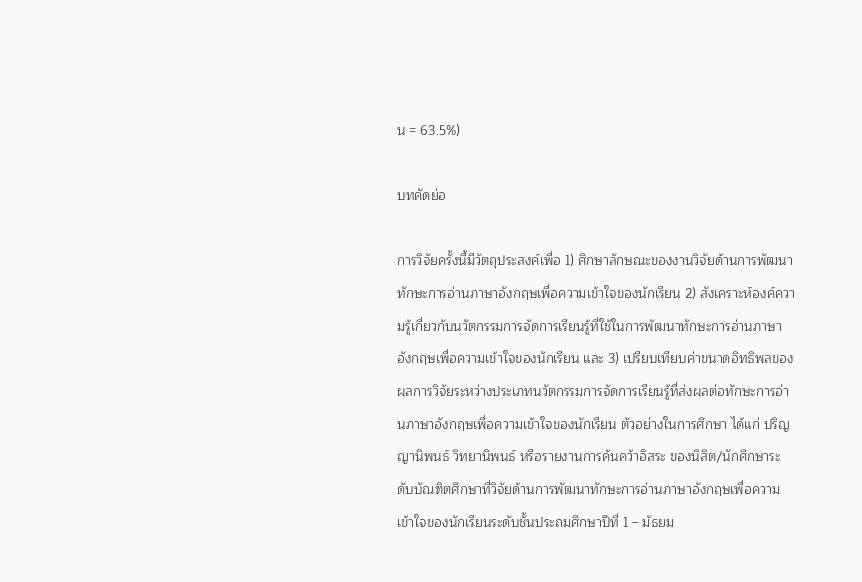น = 63.5%)

บทคัดย่อ

การวิจัยครั้งนี้มีวัตถุประสงค์เพื่อ 1) ศึกษาลักษณะของงานวิจัยด้านการพัฒนาทักษะการอ่านภาษาอังกฤษเพื่อความเข้าใจของนักเรียน 2) สังเคราะห์องค์ความรู้เกี่ยวกับนวัตกรรมการจัดการเรียนรู้ที่ใช้ในการพัฒนาทักษะการอ่านภาษาอังกฤษเพื่อความเข้าใจของนักเรียน และ 3) เปรียบเทียบค่าขนาดอิทธิพลของผลการวิจัยระหว่างประเภทนวัตกรรมการจัดการเรียนรู้ที่ส่งผลต่อทักษะการอ่านภาษาอังกฤษเพื่อความเข้าใจของนักเรียน ตัวอย่างในการศึกษา ได้แก่ ปริญญานิพนธ์ วิทยานิพนธ์ หรือรายงานการค้นคว้าอิสระ ของนิสิต/นักศึกษาระดับบัณฑิตศึกษาที่วิจัยด้านการพัฒนาทักษะการอ่านภาษาอังกฤษเพื่อความเข้าใจของนักเรียนระดับชั้นประถมศึกษาปีที่ 1 – มัธยม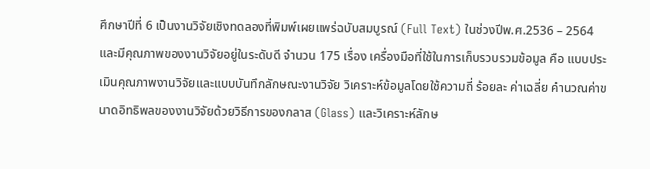ศึกษาปีที่ 6 เป็นงานวิจัยเชิงทดลองที่พิมพ์เผยแพร่ฉบับสมบูรณ์ (Full Text) ในช่วงปีพ.ศ.2536 – 2564 และมีคุณภาพของงานวิจัยอยู่ในระดับดี จำนวน 175 เรื่อง เครื่องมือที่ใช้ในการเก็บรวบรวมข้อมูล คือ แบบประเมินคุณภาพงานวิจัยและแบบบันทึกลักษณะงานวิจัย วิเคราะห์ข้อมูลโดยใช้ความถี่ ร้อยละ ค่าเฉลี่ย คำนวณค่าขนาดอิทธิพลของงานวิจัยด้วยวิธีการของกลาส (Glass) และวิเคราะห์ลักษ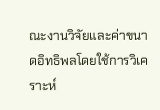ณะงานวิจัยและค่าขนาดอิทธิพลโดยใช้การวิเคราะห์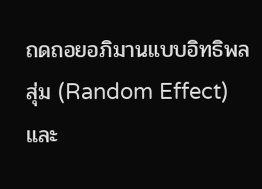ถดถอยอภิมานแบบอิทธิพลสุ่ม (Random Effect) และ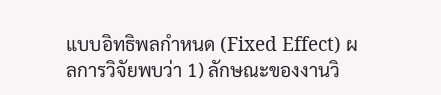แบบอิทธิพลกำหนด (Fixed Effect) ผลการวิจัยพบว่า 1) ลักษณะของงานวิ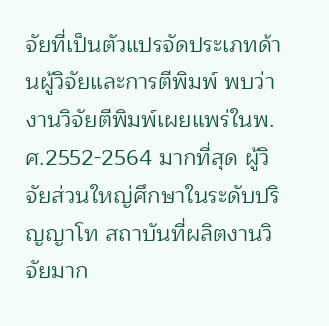จัยที่เป็นตัวแปรจัดประเภทด้านผู้วิจัยและการตีพิมพ์ พบว่า งานวิจัยตีพิมพ์เผยแพร่ในพ.ศ.2552-2564 มากที่สุด ผู้วิจัยส่วนใหญ่ศึกษาในระดับปริญญาโท สถาบันที่ผลิตงานวิจัยมาก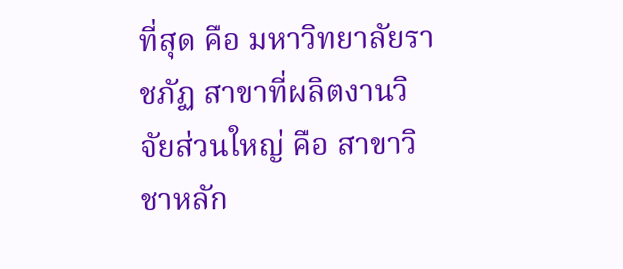ที่สุด คือ มหาวิทยาลัยราชภัฏ สาขาที่ผลิตงานวิจัยส่วนใหญ่ คือ สาขาวิชาหลัก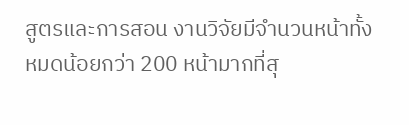สูตรและการสอน งานวิจัยมีจำนวนหน้าทั้งหมดน้อยกว่า 200 หน้ามากที่สุ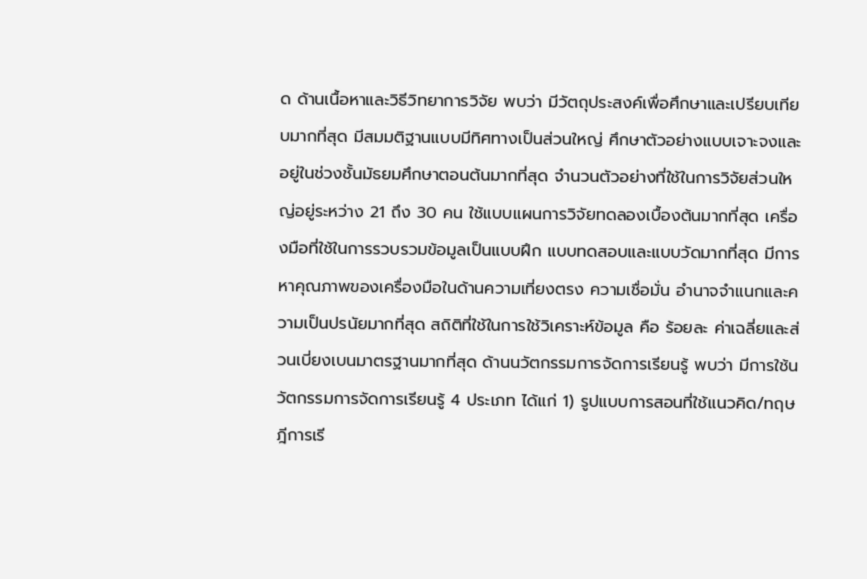ด ด้านเนื้อหาและวิธีวิทยาการวิจัย พบว่า มีวัตถุประสงค์เพื่อศึกษาและเปรียบเทียบมากที่สุด มีสมมติฐานแบบมีทิศทางเป็นส่วนใหญ่ ศึกษาตัวอย่างแบบเจาะจงและอยู่ในช่วงชั้นมัธยมศึกษาตอนต้นมากที่สุด จำนวนตัวอย่างที่ใช้ในการวิจัยส่วนใหญ่อยู่ระหว่าง 21 ถึง 30 คน ใช้แบบแผนการวิจัยทดลองเบื้องต้นมากที่สุด เครื่องมือที่ใช้ในการรวบรวมข้อมูลเป็นแบบฝึก แบบทดสอบและแบบวัดมากที่สุด มีการหาคุณภาพของเครื่องมือในด้านความเที่ยงตรง ความเชื่อมั่น อำนาจจำแนกและความเป็นปรนัยมากที่สุด สถิติที่ใช้ในการใช้วิเคราะห์ข้อมูล คือ ร้อยละ ค่าเฉลี่ยและส่วนเบี่ยงเบนมาตรฐานมากที่สุด ด้านนวัตกรรมการจัดการเรียนรู้ พบว่า มีการใช้นวัตกรรมการจัดการเรียนรู้ 4 ประเภท ได้แก่ 1) รูปแบบการสอนที่ใช้แนวคิด/ทฤษฎีการเรี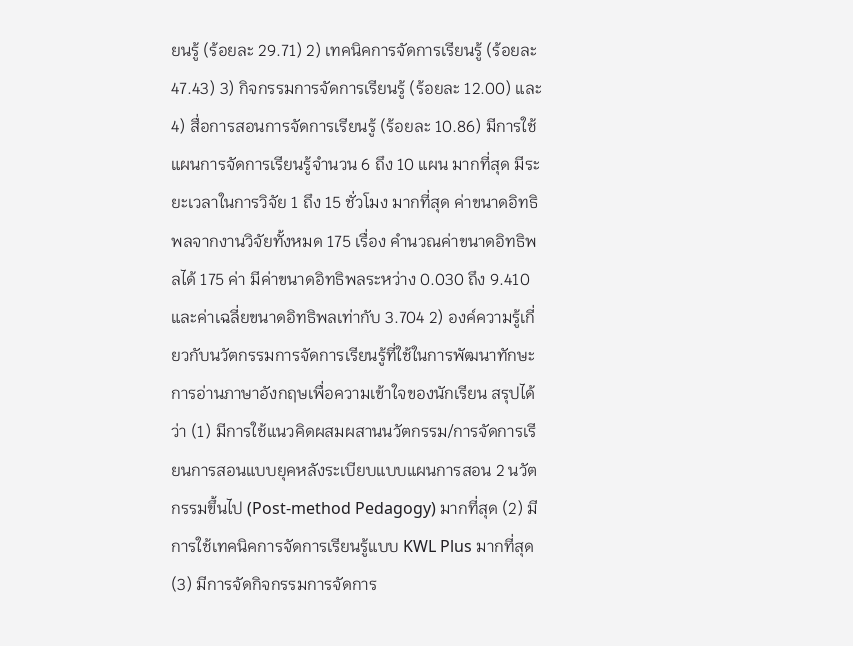ยนรู้ (ร้อยละ 29.71) 2) เทคนิคการจัดการเรียนรู้ (ร้อยละ 47.43) 3) กิจกรรมการจัดการเรียนรู้ (ร้อยละ 12.00) และ 4) สื่อการสอนการจัดการเรียนรู้ (ร้อยละ 10.86) มีการใช้แผนการจัดการเรียนรู้จำนวน 6 ถึง 10 แผน มากที่สุด มีระยะเวลาในการวิจัย 1 ถึง 15 ชั่วโมง มากที่สุด ค่าขนาดอิทธิพลจากงานวิจัยทั้งหมด 175 เรื่อง คำนวณค่าขนาดอิทธิพลได้ 175 ค่า มีค่าขนาดอิทธิพลระหว่าง 0.030 ถึง 9.410 และค่าเฉลี่ยขนาดอิทธิพลเท่ากับ 3.704 2) องค์ความรู้เกี่ยวกับนวัตกรรมการจัดการเรียนรู้ที่ใช้ในการพัฒนาทักษะการอ่านภาษาอังกฤษเพื่อความเข้าใจของนักเรียน สรุปได้ว่า (1) มีการใช้แนวคิดผสมผสานนวัตกรรม/การจัดการเรียนการสอนแบบยุคหลังระเบียบแบบแผนการสอน 2 นวัตกรรมขึ้นไป (Post-method Pedagogy) มากที่สุด (2) มีการใช้เทคนิคการจัดการเรียนรู้แบบ KWL Plus มากที่สุด (3) มีการจัดกิจกรรมการจัดการ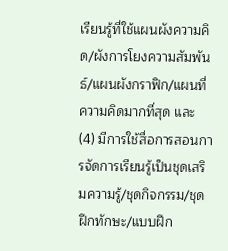เรียนรู้ที่ใช้แผนผังความคิด/ผังการโยงความสัมพันธ์/แผนผังกราฟิก/แผนที่ความคิดมากที่สุด และ (4) มีการใช้สื่อการสอนการจัดการเรียนรู้เป็นชุดเสริมความรู้/ชุดกิจกรรม/ชุดฝึกทักษะ/แบบฝึก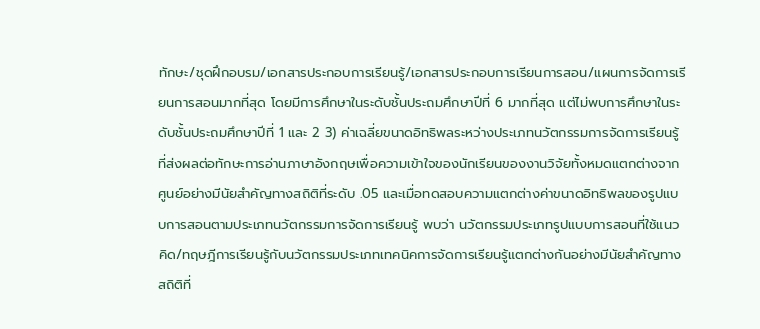ทักษะ/ชุดฝึกอบรม/เอกสารประกอบการเรียนรู้/เอกสารประกอบการเรียนการสอน/แผนการจัดการเรียนการสอนมากที่สุด โดยมีการศึกษาในระดับชั้นประถมศึกษาปีที่ 6 มากที่สุด แต่ไม่พบการศึกษาในระดับชั้นประถมศึกษาปีที่ 1 และ 2 3) ค่าเฉลี่ยขนาดอิทธิพลระหว่างประเภทนวัตกรรมการจัดการเรียนรู้ที่ส่งผลต่อทักษะการอ่านภาษาอังกฤษเพื่อความเข้าใจของนักเรียนของงานวิจัยทั้งหมดแตกต่างจากศูนย์อย่างมีนัยสำคัญทางสถิติที่ระดับ .05 และเมื่อทดสอบความแตกต่างค่าขนาดอิทธิพลของรูปแบบการสอนตามประเภทนวัตกรรมการจัดการเรียนรู้ พบว่า นวัตกรรมประเภทรูปแบบการสอนที่ใช้แนวคิด/ทฤษฎีการเรียนรู้กับนวัตกรรมประเภทเทคนิคการจัดการเรียนรู้แตกต่างกันอย่างมีนัยสำคัญทางสถิติที่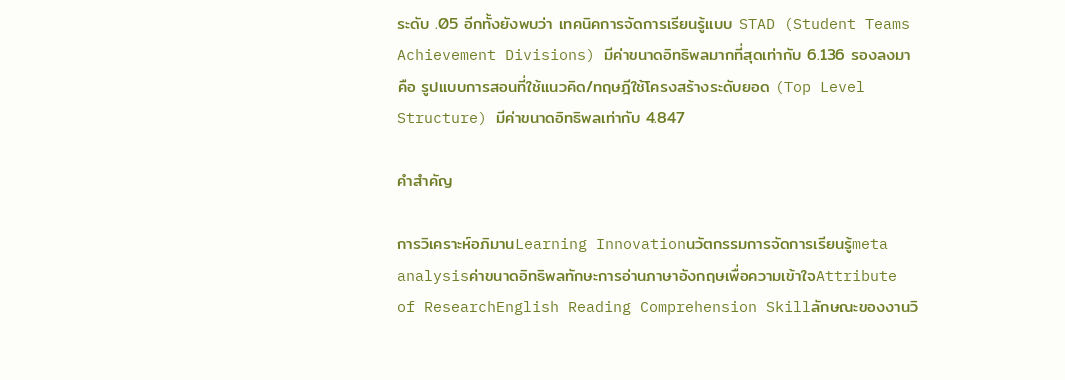ระดับ .05 อีกทั้งยังพบว่า เทคนิคการจัดการเรียนรู้แบบ STAD (Student Teams Achievement Divisions) มีค่าขนาดอิทธิพลมากที่สุดเท่ากับ 6.136 รองลงมา คือ รูปแบบการสอนที่ใช้แนวคิด/ทฤษฎีใช้โครงสร้างระดับยอด (Top Level Structure) มีค่าขนาดอิทธิพลเท่ากับ 4.847

คำสำคัญ

การวิเคราะห์อภิมานLearning Innovationนวัตกรรมการจัดการเรียนรู้meta analysisค่าขนาดอิทธิพลทักษะการอ่านภาษาอังกฤษเพื่อความเข้าใจAttribute of ResearchEnglish Reading Comprehension Skillลักษณะของงานวิ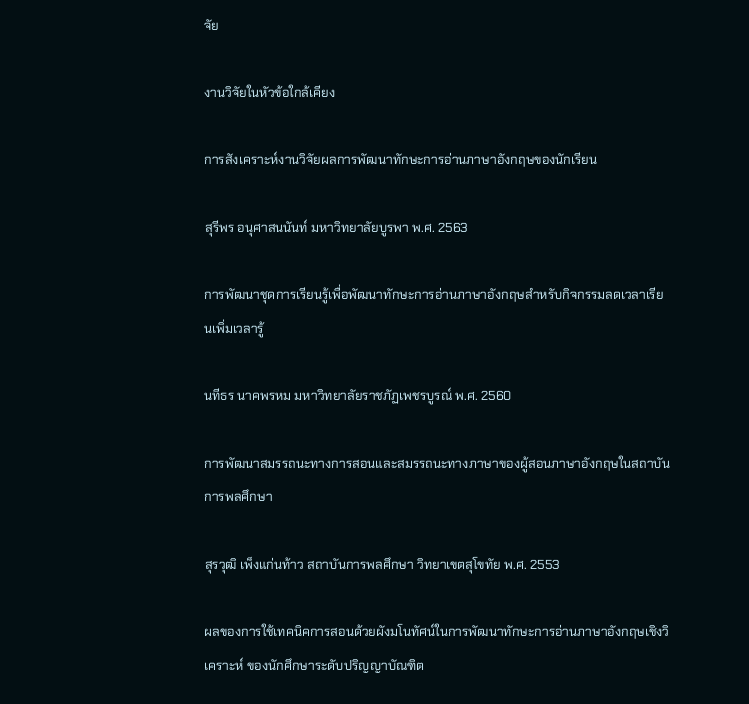จัย

งานวิจัยในหัวข้อใกล้เคียง

การสังเคราะห์งานวิจัยผลการพัฒนาทักษะการอ่านภาษาอังกฤษของนักเรียน

สุรีพร อนุศาสนนันท์ มหาวิทยาลัยบูรพา พ.ศ. 2563

การพัฒนาชุดการเรียนรู้เพื่อพัฒนาทักษะการอ่านภาษาอังกฤษสำหรับกิจกรรมลดเวลาเรียนเพิ่มเวลารู้

นทีธร นาคพรหม มหาวิทยาลัยราชภัฏเพชรบูรณ์ พ.ศ. 2560

การพัฒนาสมรรถนะทางการสอนและสมรรถนะทางภาษาของผู้สอนภาษาอังกฤษในสถาบันการพลศึกษา

สุรวุฒิ เพ็งแก่นท้าว สถาบันการพลศึกษา วิทยาเขตสุโขทัย พ.ศ. 2553

ผลของการใช้เทคนิคการสอนด้วยผังมโนทัศน์ในการพัฒนาทักษะการอ่านภาษาอังกฤษเชิงวิเคราะห์ ของนักศึกษาระดับปริญญาบัณฑิต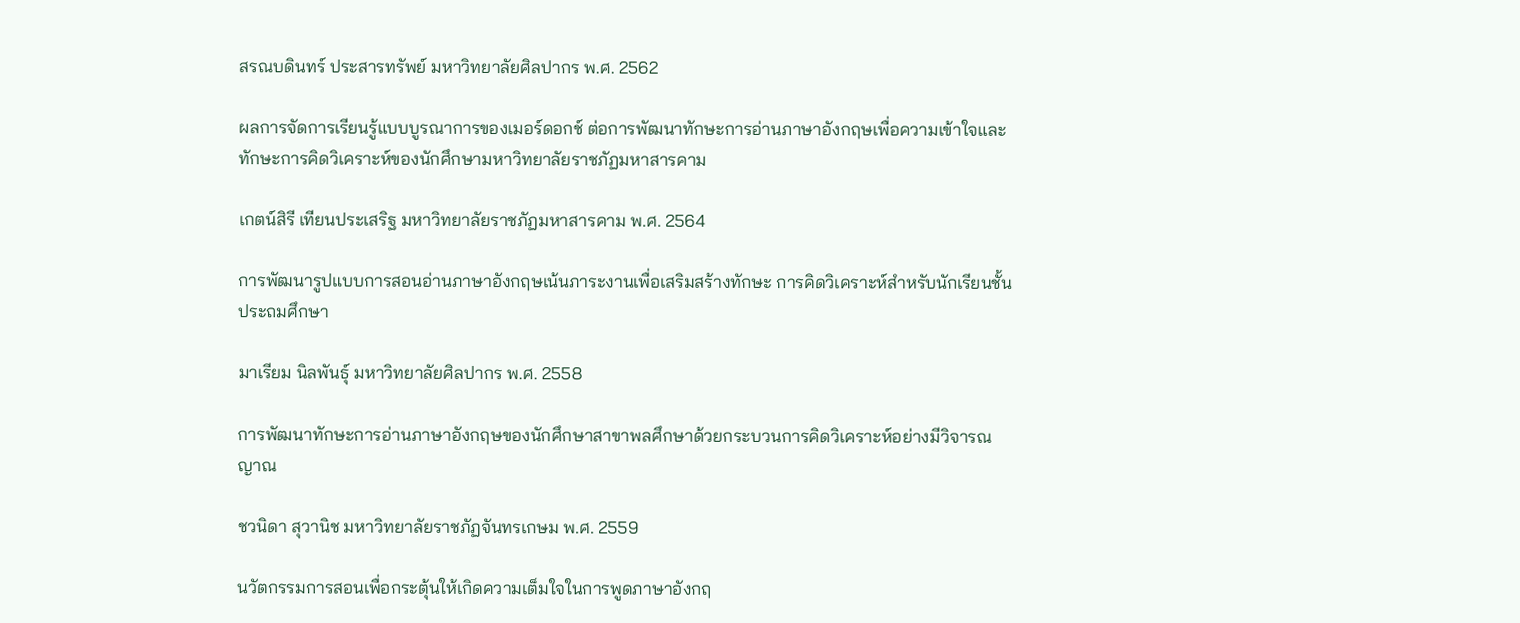สรณบดินทร์ ประสารทรัพย์ มหาวิทยาลัยศิลปากร พ.ศ. 2562

ผลการจัดการเรียนรู้แบบบูรณาการของเมอร์ดอกช์ ต่อการพัฒนาทักษะการอ่านภาษาอังกฤษเพื่อความเข้าใจและทักษะการคิดวิเคราะห์ของนักศึกษามหาวิทยาลัยราชภัฏมหาสารคาม

เกตน์สิรี เทียนประเสริฐ มหาวิทยาลัยราชภัฏมหาสารคาม พ.ศ. 2564

การพัฒนารูปแบบการสอนอ่านภาษาอังกฤษเน้นภาระงานเพื่อเสริมสร้างทักษะ การคิดวิเคราะห์สำหรับนักเรียนชั้นประถมศึกษา

มาเรียม นิลพันธุ์ มหาวิทยาลัยศิลปากร พ.ศ. 2558

การพัฒนาทักษะการอ่านภาษาอังกฤษของนักศึกษาสาขาพลศึกษาด้วยกระบวนการคิดวิเคราะห์อย่างมีวิจารณญาณ

ชวนิดา สุวานิช มหาวิทยาลัยราชภัฏจันทรเกษม พ.ศ. 2559

นวัตกรรมการสอนเพื่อกระตุ้นให้เกิดความเต็มใจในการพูดภาษาอังกฤ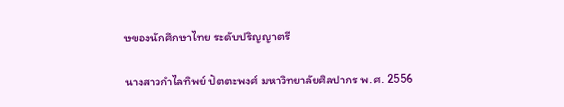ษของนักศึกษาไทย ระดับปริญญาตรี

นางสาวกำไลทิพย์ ปัตตะพงศ์ มหาวิทยาลัยศิลปากร พ.ศ. 2556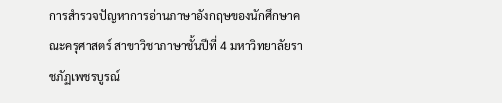การสำรวจปัญหาการอ่านภาษาอังกฤษของนักศึกษาคณะครุศาสตร์ สาขาวิชาภาษาชั้นปีที่ 4 มหาวิทยาลัยราชภัฏเพชรบูรณ์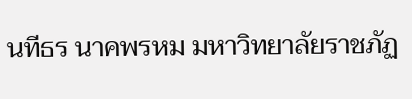นทีธร นาคพรหม มหาวิทยาลัยราชภัฏ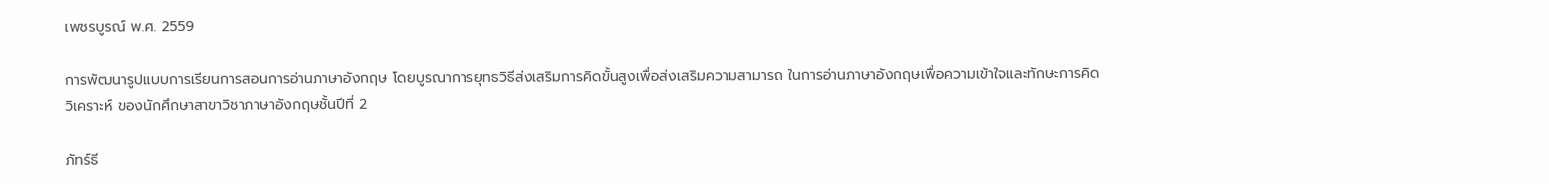เพชรบูรณ์ พ.ศ. 2559

การพัฒนารูปแบบการเรียนการสอนการอ่านภาษาอังกฤษ โดยบูรณาการยุทธวิธีส่งเสริมการคิดขั้นสูงเพื่อส่งเสริมความสามารถ ในการอ่านภาษาอังกฤษเพื่อความเข้าใจและทักษะการคิดวิเคราะห์ ของนักศึกษาสาขาวิชาภาษาอังกฤษชั้นปีที่ 2

ภัทร์ธี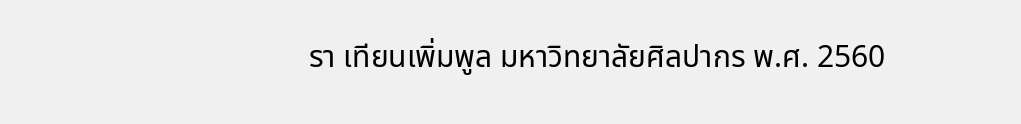รา เทียนเพิ่มพูล มหาวิทยาลัยศิลปากร พ.ศ. 2560